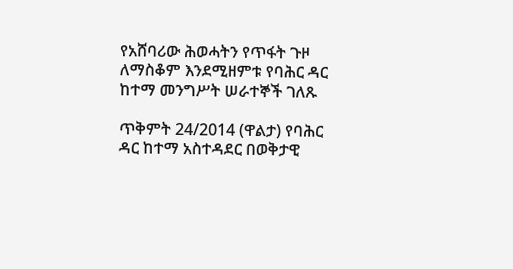የአሸባሪው ሕወሓትን የጥፋት ጉዞ ለማስቆም እንደሚዘምቱ የባሕር ዳር ከተማ መንግሥት ሠራተኞች ገለጹ

ጥቅምት 24/2014 (ዋልታ) የባሕር ዳር ከተማ አስተዳደር በወቅታዊ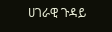ሀገራዊ ጉዳይ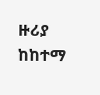ዙሪያ ከከተማ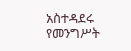አስተዳደሩ የመንግሥት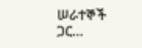ሠራተኞች ጋር…